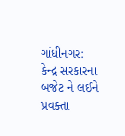ગાંધીનગર: કેન્દ્ર સરકારના બજેટ ને લઈને પ્રવક્તા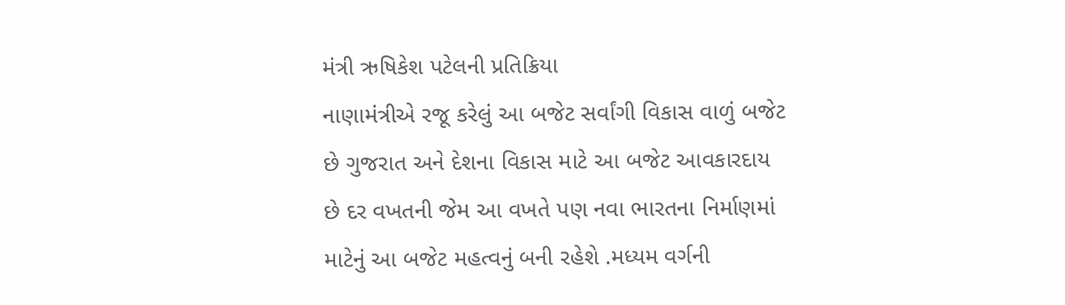મંત્રી ઋષિકેશ પટેલની પ્રતિક્રિયા
નાણામંત્રીએ રજૂ કરેલું આ બજેટ સર્વાંગી વિકાસ વાળું બજેટ છે ગુજરાત અને દેશના વિકાસ માટે આ બજેટ આવકારદાય છે દર વખતની જેમ આ વખતે પણ નવા ભારતના નિર્માણમાં માટેનું આ બજેટ મહત્વનું બની રહેશે .મધ્યમ વર્ગની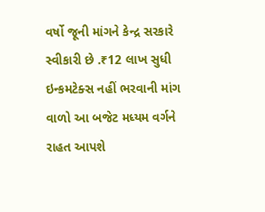વર્ષો જૂની માંગને કેન્દ્ર સરકારે સ્વીકારી છે .₹12 લાખ સુધી ઇન્કમટેક્સ નહીં ભરવાની માંગ વાળો આ બજેટ મધ્યમ વર્ગને રાહત આપશે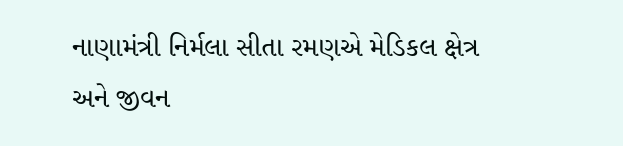નાણામંત્રી નિર્મલા સીતા રમણએ મેડિકલ ક્ષેત્ર અને જીવન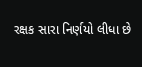રક્ષક સારા નિર્ણયો લીધા છે